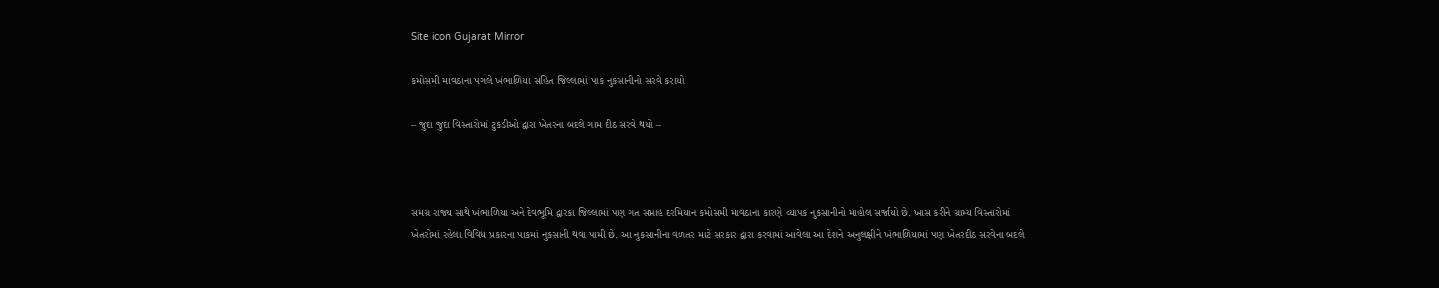Site icon Gujarat Mirror

કમોસમી માવઠાના પગલે ખંભાળિયા સહિત જિલ્લામાં પાક નુકસાનીનો સરવે કરાયો

– જુદા જુદા વિસ્તારોમાં ટુકડીઓ દ્વારા ખેતરના બદલે ગામ દીઠ સરવે થયો –



સમગ્ર રાજ્ય સાથે ખંભાળિયા અને દેવભૂમિ દ્વારકા જિલ્લામાં પણ ગત સપ્તાહ દરમિયાન કમોસમી માવઠાના કારણે વ્યાપક નુકસાનીનો માહોલ સર્જાયો છે. ખાસ કરીને ગ્રામ્ય વિસ્તારોમાં ખેતરોમાં રહેલા વિવિધ પ્રકારના પાકમાં નુકસાની થવા પામી છે. આ નુકસાનીના વળતર માટે સરકાર દ્વારા કરવામાં આવેલા આ દેશને અનુલક્ષીને ખંભાળિયામાં પણ ખેતરદીઠ સરવેના બદલે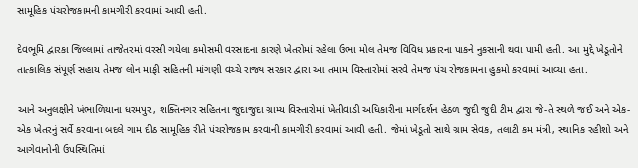સામૂહિક પંચરોજકામની કામગીરી કરવામાં આવી હતી.

દેવભૂમિ દ્વારકા જિલ્લામાં તાજેતરમાં વરસી ગયેલા કમોસમી વરસાદના કારણે ખેતરોમાં રહેલા ઉભા મોલ તેમજ વિવિધ પ્રકારના પાકને નુકસાની થવા પામી હતી. આ મુદ્દે ખેડૂતોને તાત્કાલિક સંપૂર્ણ સહાય તેમજ લોન માફી સહિતની માંગણી વચ્ચે રાજ્ય સરકાર દ્વારા આ તમામ વિસ્તારોમાં સરવે તેમજ પંચ રોજકામના હુકમો કરવામાં આવ્યા હતા.

આને અનુલક્ષીને ખંભાળિયાના ધરમપુર, શક્તિનગર સહિતના જુદાજુદા ગ્રામ્ય વિસ્તારોમાં ખેતીવાડી અધિકારીના માર્ગદર્શન હેઠળ જુદી જુદી ટીમ દ્વારા જે-તે સ્થળે જઈ અને એક-એક ખેતરનું સર્વે કરવાના બદલે ગામ દીઠ સામૂહિક રીતે પંચરોજકામ કરવાની કામગીરી કરવામાં આવી હતી. જેમાં ખેડૂતો સાથે ગ્રામ સેવક, તલાટી કમ મંત્રી, સ્થાનિક રહીશો અને આગેવાનોની ઉપસ્થિતિમાં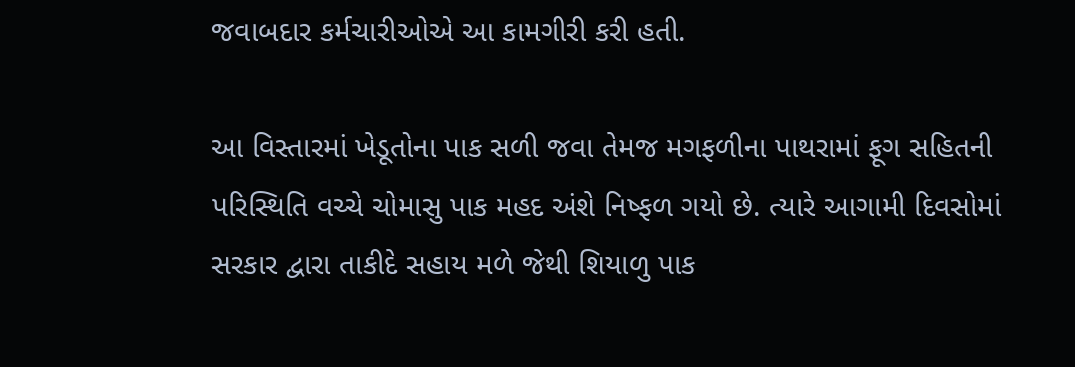જવાબદાર કર્મચારીઓએ આ કામગીરી કરી હતી.

આ વિસ્તારમાં ખેડૂતોના પાક સળી જવા તેમજ મગફળીના પાથરામાં ફૂગ સહિતની પરિસ્થિતિ વચ્ચે ચોમાસુ પાક મહદ અંશે નિષ્ફળ ગયો છે. ત્યારે આગામી દિવસોમાં સરકાર દ્વારા તાકીદે સહાય મળે જેથી શિયાળુ પાક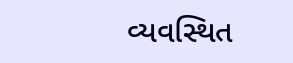વ્યવસ્થિત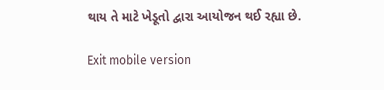થાય તે માટે ખેડૂતો દ્વારા આયોજન થઈ રહ્યા છે.

Exit mobile version